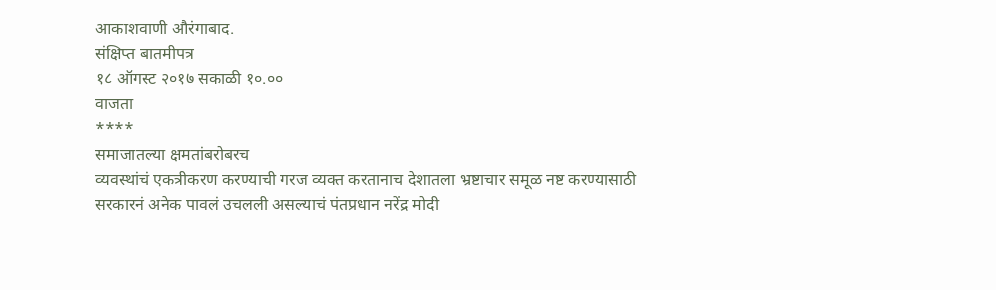आकाशवाणी औरंगाबाद.
संक्षिप्त बातमीपत्र
१८ ऑगस्ट २०१७ सकाळी १०.००
वाजता
****
समाजातल्या क्षमतांबरोबरच
व्यवस्थांचं एकत्रीकरण करण्याची गरज व्यक्त करतानाच देशातला भ्रष्टाचार समूळ नष्ट करण्यासाठी
सरकारनं अनेक पावलं उचलली असल्याचं पंतप्रधान नरेंद्र मोदी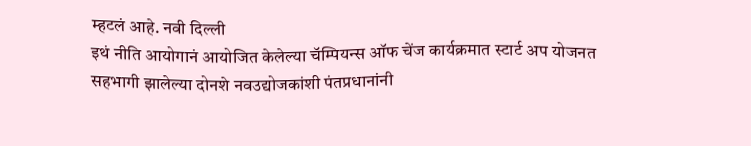म्हटलं आहे. नवी दिल्ली
इथं नीति आयोगानं आयोजित केलेल्या चॅम्पियन्स ऑफ चेंज कार्यक्रमात स्टार्ट अप योजनत
सहभागी झालेल्या दोनशे नवउद्योजकांशी पंतप्रधानांनी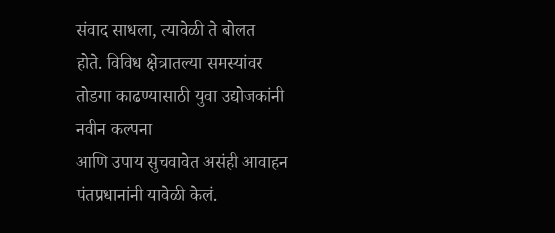संवाद साधला, त्यावेळी ते बोलत
होते. विविध क्षेत्रातल्या समस्यांवर तोडगा काढण्यासाठी युवा उद्योजकांनी नवीन कल्पना
आणि उपाय सुचवावेत असंही आवाहन पंतप्रधानांनी यावेळी केलं.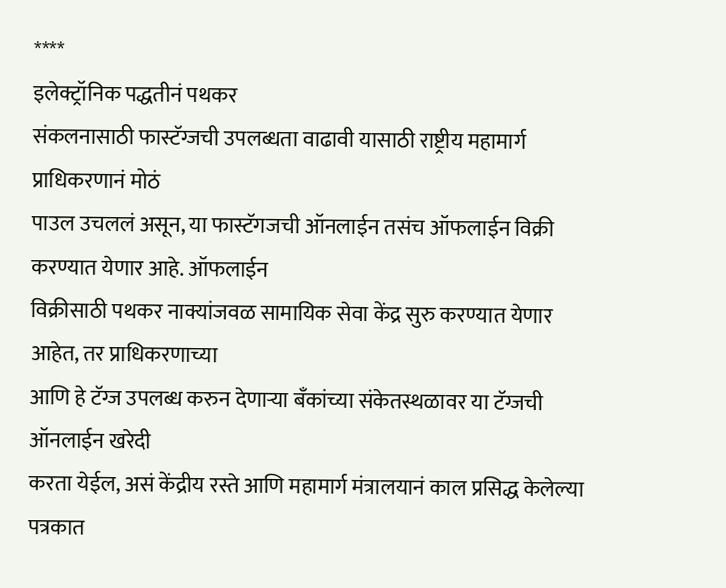****
इलेक्ट्रॉनिक पद्धतीनं पथकर
संकलनासाठी फास्टॅग्जची उपलब्धता वाढावी यासाठी राष्ट्रीय महामार्ग प्राधिकरणानं मोठं
पाउल उचललं असून, या फास्टॅगजची ऑनलाईन तसंच ऑफलाईन विक्री करण्यात येणार आहे. ऑफलाईन
विक्रीसाठी पथकर नाक्यांजवळ सामायिक सेवा केंद्र सुरु करण्यात येणार आहेत, तर प्राधिकरणाच्या
आणि हे टॅग्ज उपलब्ध करुन देणाऱ्या बँकांच्या संकेतस्थळावर या टॅग्जची ऑनलाईन खरेदी
करता येईल, असं केंद्रीय रस्ते आणि महामार्ग मंत्रालयानं काल प्रसिद्ध केलेल्या पत्रकात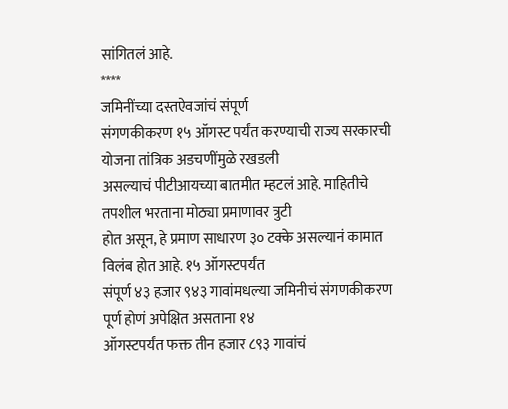सांगितलं आहे.
****
जमिनींच्या दस्तऐवजांचं संपूर्ण
संगणकीकरण १५ ऑगस्ट पर्यंत करण्याची राज्य सरकारची योजना तांत्रिक अडचणींमुळे रखडली
असल्याचं पीटीआयच्या बातमीत म्हटलं आहे. माहितीचे तपशील भरताना मोठ्या प्रमाणावर त्रुटी
होत असून, हे प्रमाण साधारण ३० टक्के असल्यानं कामात विलंब होत आहे. १५ ऑगस्टपर्यंत
संपूर्ण ४३ हजार ९४३ गावांमधल्या जमिनीचं संगणकीकरण पूर्ण होणं अपेक्षित असताना १४
ऑगस्टपर्यंत फक्त तीन हजार ८९३ गावांचं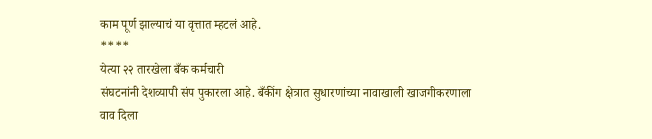काम पूर्ण झाल्याचं या वृत्तात म्हटलं आहे.
****
येत्या २२ तारखेला बँक कर्मचारी
संघटनांनी देशव्यापी संप पुकारला आहे. बँकींग क्षेत्रात सुधारणांच्या नावाखाली खाजगीकरणाला
वाव दिला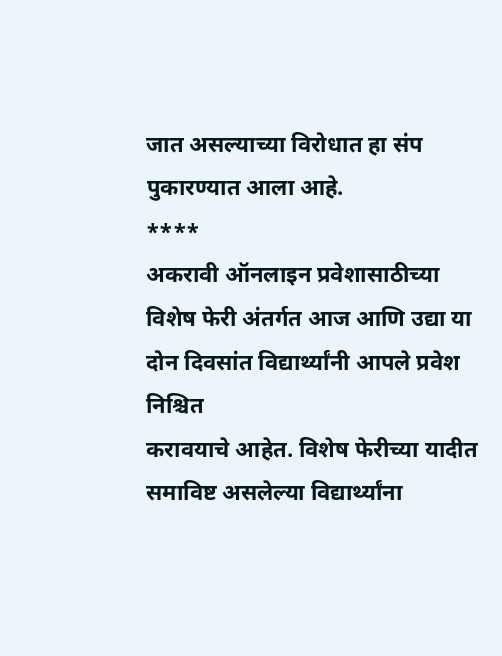जात असल्याच्या विरोधात हा संप पुकारण्यात आला आहे.
****
अकरावी ऑनलाइन प्रवेशासाठीच्या
विशेष फेरी अंतर्गत आज आणि उद्या या दोन दिवसांत विद्यार्थ्यांनी आपले प्रवेश निश्चित
करावयाचे आहेत. विशेष फेरीच्या यादीत समाविष्ट असलेल्या विद्यार्थ्यांना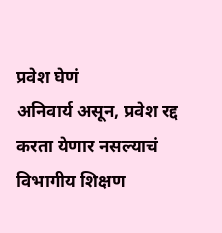प्रवेश घेणं
अनिवार्य असून, प्रवेश रद्द करता येणार नसल्याचं विभागीय शिक्षण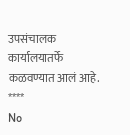उपसंचालक कार्यालयातर्फे
कळवण्यात आलं आहे.
****
No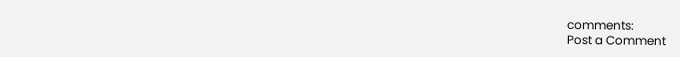comments:
Post a Comment